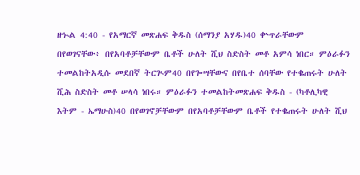ዘኍል 4:40 - የአማርኛ መጽሐፍ ቅዱስ (ሰማንያ አሃዱ)40 ቍጥራቸውም በየወገናቸው፥ በየአባቶቻቸውም ቤቶች ሁለት ሺህ ስድስት መቶ አምሳ ነበር። ምዕራፉን ተመልከትአዲሱ መደበኛ ትርጒም40 በየጐሣቸውና በየቤተ ሰባቸው የተቈጠሩት ሁለት ሺሕ ስድስት መቶ ሠላሳ ነበሩ። ምዕራፉን ተመልከትመጽሐፍ ቅዱስ - (ካቶሊካዊ እትም - ኤማሁስ)40 በየወገኖቻቸውም በየአባቶቻቸውም ቤቶች የተቈጠሩት ሁለት ሺህ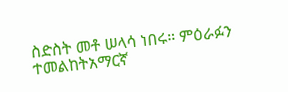ስድስት መቶ ሠላሳ ነበሩ። ምዕራፉን ተመልከትአማርኛ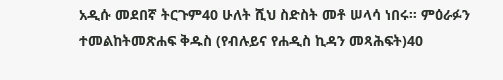አዲሱ መደበኛ ትርጉም40 ሁለት ሺህ ስድስት መቶ ሠላሳ ነበሩ። ምዕራፉን ተመልከትመጽሐፍ ቅዱስ (የብሉይና የሐዲስ ኪዳን መጻሕፍት)40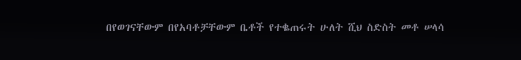በየወገናቸውም በየአባቶቻቸውም ቤቶች የተቈጠሩት ሁለት ሺህ ስድስት መቶ ሠላሳ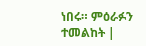ነበሩ። ምዕራፉን ተመልከት |